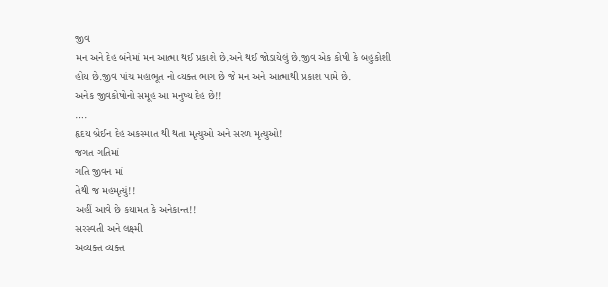જીવ
મન અને દેહ બંનેમાં મન આત્મા થઈ પ્રકાશે છે.અને થઈ જોડાયેલું છે.જીવ એક કોષી કે બહુકોશી હોય છે.જીવ પાંચ મહાભૂત નો વ્યક્ત ભાગ છે જે મન અને આત્માથી પ્રકાશ પામે છે.
અનેક જીવકોષોનો સમૂહ આ મનુષ્ય દેહ છે!!
….
હૃદય બ્રેઈન દેહ અકસ્માત થી થતા મૃત્યુઓ અને સરળ મૃત્યુઓ!
જગત ગતિમાં
ગતિ જીવન માં
તેથી જ મહમૃત્યું!!
અહીં આવે છે કયામત કે અનેકાન્ત!!
સરસ્વતી અને લક્ષ્મી
અવ્યક્ત વ્યક્ત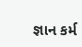જ્ઞાન કર્મ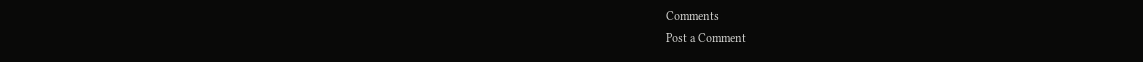Comments
Post a Comment